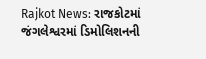Rajkot News: રાજકોટમાં જંગલેશ્વરમાં ડિમોલિશનની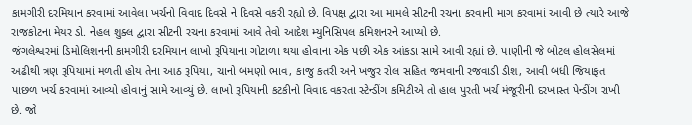કામગીરી દરમિયાન કરવામાં આવેલા ખર્ચનો વિવાદ દિવસે ને દિવસે વકરી રહ્યો છે. વિપક્ષ દ્વારા આ મામલે સીટની રચના કરવાની માગ કરવામાં આવી છે ત્યારે આજે રાજકોટના મેયર ડો. નેહલ શુક્લ દ્વારા સીટની રચના કરવામાં આવે તેવો આદેશ મ્યુનિસિપલ કમિશનરને આપ્યો છે.
જંગલેશ્વરમાં ડિમોલિશનની કામગીરી દરમિયાન લાખો રૂપિયાના ગોટાળા થયા હોવાના એક પછી એક આંકડા સામે આવી રહ્યાં છે. પાણીની જે બોટલ હોલસેલમાં અઢીથી ત્રણ રૂપિયામાં મળતી હોય તેના આઠ રૂપિયા, ચાનો બમણો ભાવ, કાજુ કતરી અને ખજુર રોલ સહિત જમવાની રજવાડી ડીશ, આવી બધી જિયાફત પાછળ ખર્ચ કરવામાં આવ્યો હોવાનું સામે આવ્યું છે. લાખો રૂપિયાની કટકીનો વિવાદ વકરતા સ્ટેન્ડીંગ કમિટીએ તો હાલ પુરતી ખર્ચ મંજૂરીની દરખાસ્ત પેન્ડીંગ રાખી છે. જો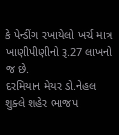કે પેન્ડીંગ રખાયેલો ખર્ચ માત્ર ખાણીપીણીનો રૂ.27 લાખનો જ છે.
દરમિયાન મેયર ડો.નેહલ શુક્લે શહેર ભાજપ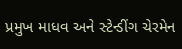પ્રમુખ માધવ અને સ્ટેન્ડીંગ ચેરમેન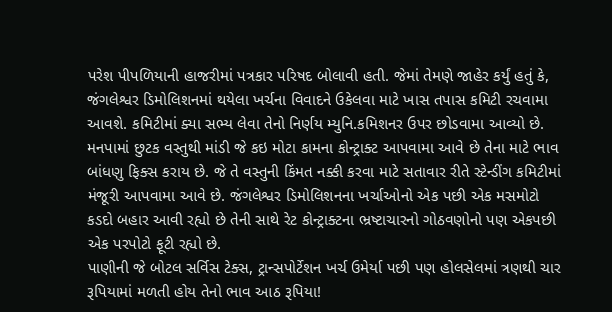પરેશ પીપળિયાની હાજરીમાં પત્રકાર પરિષદ બોલાવી હતી. જેમાં તેમણે જાહેર કર્યું હતું કે, જંગલેશ્વર ડિમોલિશનમાં થયેલા ખર્ચના વિવાદને ઉકેલવા માટે ખાસ તપાસ કમિટી રચવામા આવશે. કમિટીમાં ક્યા સભ્ય લેવા તેનો નિર્ણય મ્યુનિ.કમિશનર ઉપર છોડવામા આવ્યો છે. મનપામાં છુટક વસ્તુથી માંડી જે કઇ મોટા કામના કોન્ટ્રાક્ટ આપવામા આવે છે તેના માટે ભાવ બાંધણુ ફિક્સ કરાય છે. જે તે વસ્તુની કિંમત નક્કી કરવા માટે સતાવાર રીતે સ્ટેન્ડીંગ કમિટીમાં મંજૂરી આપવામા આવે છે. જંગલેશ્વર ડિમોલિશનના ખર્ચાઓનો એક પછી એક મસમોટો કડદો બહાર આવી રહ્યો છે તેની સાથે રેટ કોન્ટ્રાક્ટના ભ્રષ્ટાચારનો ગોઠવણોનો પણ એકપછી એક પરપોટો ફૂટી રહ્યો છે.
પાણીની જે બોટલ સર્વિસ ટેક્સ, ટ્રાન્સપોર્ટેશન ખર્ચ ઉમેર્યા પછી પણ હોલસેલમાં ત્રણથી ચાર રૂપિયામાં મળતી હોય તેનો ભાવ આઠ રૂપિયા!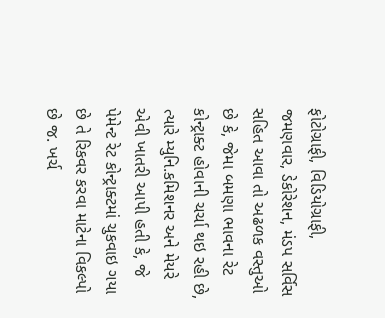ફોટોગ્રાફી, વિડિયોગ્રાફી, જમણવાર, ડેકોરેશન, મંડપ સર્વિસ સહિત આવા તો અઢળક વસ્તુઓ છે કે, જેમા બમણા ભાવના રેટ કોન્ટ્રાક્ટ હોવાની ચર્ચા થઇ રહી છે, ત્યારે મ્યુનિ.કમિશનર અને મેયરે એવી ખાતરી આપી હતી કે, જે પેમેન્ટ રેટ કોન્ટ્રાક્ટમાં ચુકવાઇ ગયા છે તે રિકવર કરવા માટેના વિકલ્પો છે જ. ખર્ચ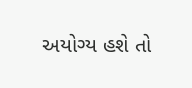અયોગ્ય હશે તો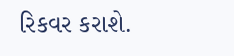રિકવર કરાશે.